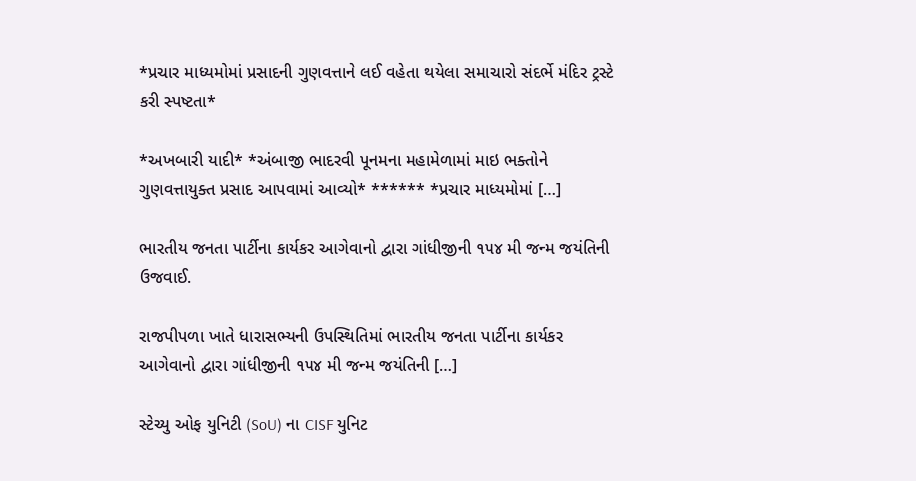*પ્રચાર માધ્યમોમાં પ્રસાદની ગુણવત્તાને લઈ વહેતા થયેલા સમાચારો સંદર્ભે મંદિર ટ્રસ્ટે કરી સ્પષ્ટતા*

*અખબારી યાદી* *અંબાજી ભાદરવી પૂનમના મહામેળામાં માઇ ભક્તોને ગુણવત્તાયુક્ત પ્રસાદ આપવામાં આવ્યો* ****** *પ્રચાર માધ્યમોમાં […]

ભારતીય જનતા પાર્ટીના કાર્યકર આગેવાનો દ્વારા ગાંધીજીની ૧૫૪ મી જન્મ જયંતિની ઉજવાઈ.

રાજપીપળા ખાતે ધારાસભ્યની ઉપસ્થિતિમાં ભારતીય જનતા પાર્ટીના કાર્યકર આગેવાનો દ્વારા ગાંધીજીની ૧૫૪ મી જન્મ જયંતિની […]

સ્ટેચ્યુ ઓફ યુનિટી (SoU) ના CISF યુનિટ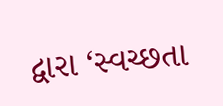દ્વારા ‘સ્વચ્છતા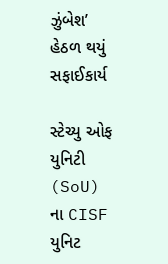ઝુંબેશ’ હેઠળ થયું સફાઈકાર્ય

સ્ટેચ્યુ ઓફ યુનિટી (SoU) ના CISF યુનિટ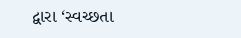દ્વારા ‘સ્વચ્છતા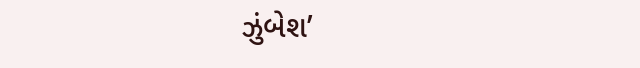ઝુંબેશ’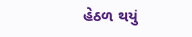હેઠળ થયું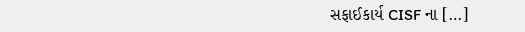સફાઈકાર્ય CISF ના […]